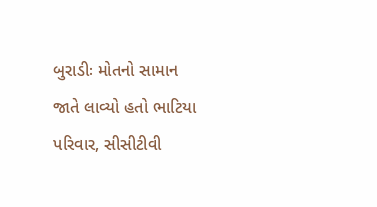બુરાડીઃ મોતનો સામાન જાતે લાવ્યો હતો ભાટિયા પરિવાર, સીસીટીવી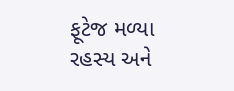ફૂટેજ મળ્યા
રહસ્ય અને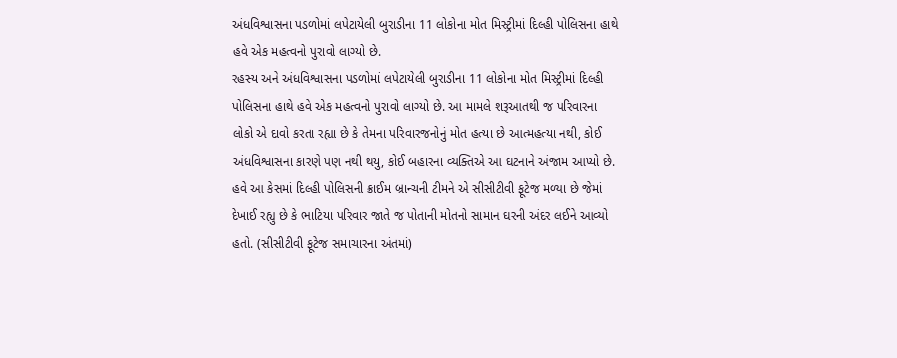અંધવિશ્વાસના પડળોમાં લપેટાયેલી બુરાડીના 11 લોકોના મોત મિસ્ટ્રીમાં દિલ્હી પોલિસના હાથે હવે એક મહત્વનો પુરાવો લાગ્યો છે.
રહસ્ય અને અંધવિશ્વાસના પડળોમાં લપેટાયેલી બુરાડીના 11 લોકોના મોત મિસ્ટ્રીમાં દિલ્હી પોલિસના હાથે હવે એક મહત્વનો પુરાવો લાગ્યો છે. આ મામલે શરૂઆતથી જ પરિવારના લોકો એ દાવો કરતા રહ્યા છે કે તેમના પરિવારજનોનું મોત હત્યા છે આત્મહત્યા નથી, કોઈ અંધવિશ્વાસના કારણે પણ નથી થયુ, કોઈ બહારના વ્યક્તિએ આ ઘટનાને અંજામ આપ્યો છે. હવે આ કેસમાં દિલ્હી પોલિસની ક્રાઈમ બ્રાન્ચની ટીમને એ સીસીટીવી ફૂટેજ મળ્યા છે જેમાં દેખાઈ રહ્યુ છે કે ભાટિયા પરિવાર જાતે જ પોતાની મોતનો સામાન ઘરની અંદર લઈને આવ્યો હતો. (સીસીટીવી ફૂટેજ સમાચારના અંતમાં)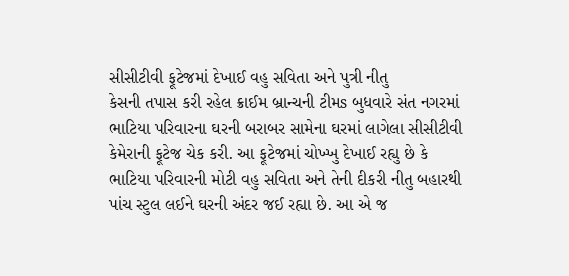સીસીટીવી ફૂટેજમાં દેખાઈ વહુ સવિતા અને પુત્રી નીતુ
કેસની તપાસ કરી રહેલ ક્રાઈમ બ્રાન્ચની ટીમs બુધવારે સંત નગરમાં ભાટિયા પરિવારના ઘરની બરાબર સામેના ઘરમાં લાગેલા સીસીટીવી કેમેરાની ફૂટેજ ચેક કરી. આ ફૂટેજમાં ચોખ્ખુ દેખાઈ રહ્યુ છે કે ભાટિયા પરિવારની મોટી વહુ સવિતા અને તેની દીકરી નીતુ બહારથી પાંચ સ્ટુલ લઈને ઘરની અંદર જઈ રહ્યા છે. આ એ જ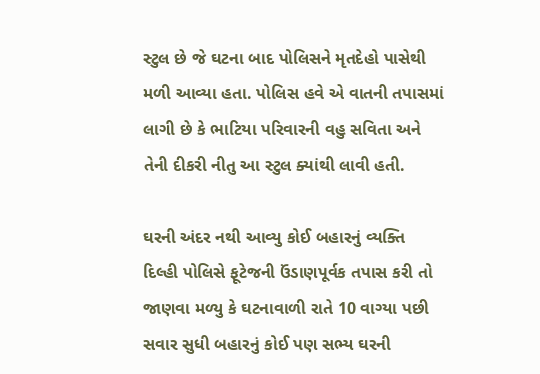સ્ટુલ છે જે ઘટના બાદ પોલિસને મૃતદેહો પાસેથી મળી આવ્યા હતા. પોલિસ હવે એ વાતની તપાસમાં લાગી છે કે ભાટિયા પરિવારની વહુ સવિતા અને તેની દીકરી નીતુ આ સ્ટુલ ક્યાંથી લાવી હતી.

ઘરની અંદર નથી આવ્યુ કોઈ બહારનું વ્યક્તિ
દિલ્હી પોલિસે ફૂટેજની ઉંડાણપૂર્વક તપાસ કરી તો જાણવા મળ્યુ કે ઘટનાવાળી રાતે 10 વાગ્યા પછી સવાર સુધી બહારનું કોઈ પણ સભ્ય ઘરની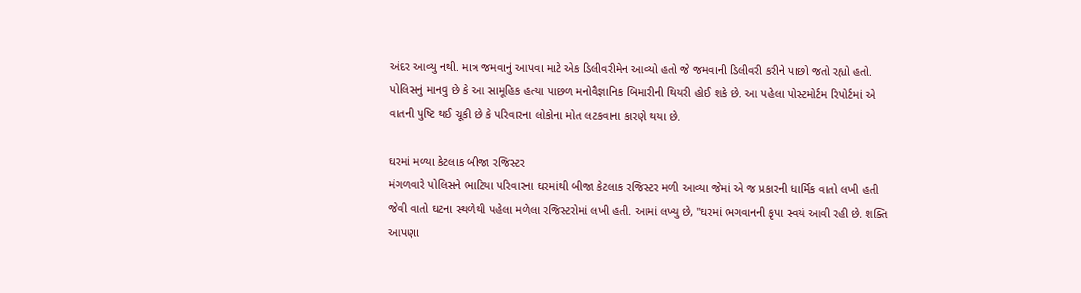અંદર આવ્યુ નથી. માત્ર જમવાનું આપવા માટે એક ડિલીવરીમેન આવ્યો હતો જે જમવાની ડિલીવરી કરીને પાછો જતો રહ્યો હતો. પોલિસનું માનવુ છે કે આ સામૂહિક હત્યા પાછળ મનોવૈજ્ઞાનિક બિમારીની થિયરી હોઈ શકે છે. આ પહેલા પોસ્ટમોર્ટમ રિપોર્ટમાં એ વાતની પુષ્ટિ થઈ ચૂકી છે કે પરિવારના લોકોના મોત લટકવાના કારણે થયા છે.

ઘરમાં મળ્યા કેટલાક બીજા રજિસ્ટર
મંગળવારે પોલિસને ભાટિયા પરિવારના ઘરમાંથી બીજા કેટલાક રજિસ્ટર મળી આવ્યા જેમાં એ જ પ્રકારની ધાર્મિક વાતો લખી હતી જેવી વાતો ઘટના સ્થળેથી પહેલા મળેલા રજિસ્ટરોમાં લખી હતી. આમાં લખ્યુ છે, "ઘરમાં ભગવાનની કૃપા સ્વયં આવી રહી છે. શક્તિ આપણા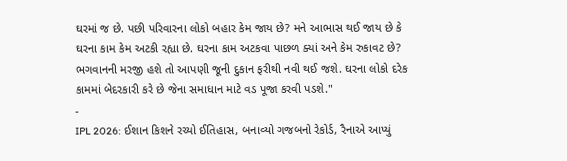ઘરમાં જ છે. પછી પરિવારના લોકો બહાર કેમ જાય છે? મને આભાસ થઈ જાય છે કે ઘરના કામ કેમ અટકી રહ્યા છે. ઘરના કામ અટકવા પાછળ ક્યાં અને કેમ રુકાવટ છે? ભગવાનની મરજી હશે તો આપણી જૂની દુકાન ફરીથી નવી થઈ જશે. ઘરના લોકો દરેક કામમાં બેદરકારી કરે છે જેના સમાધાન માટે વડ પૂજા કરવી પડશે."
-
IPL 2026: ઈશાન કિશને રચ્યો ઈતિહાસ, બનાવ્યો ગજબનો રેકોર્ડ, રૈનાએ આપ્યું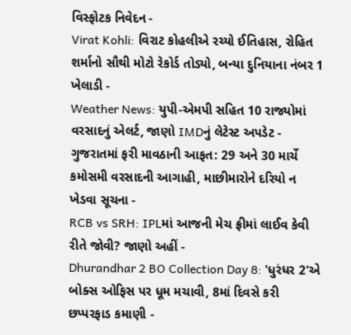વિસ્ફોટક નિવેદન -
Virat Kohli: વિરાટ કોહલીએ રચ્યો ઈતિહાસ, રોહિત શર્માનો સૌથી મોટો રેકોર્ડ તોડ્યો, બન્યા દુનિયાના નંબર 1 ખેલાડી -
Weather News: યુપી-એમપી સહિત 10 રાજ્યોમાં વરસાદનું એલર્ટ, જાણો IMDનું લેટેસ્ટ અપડેટ -
ગુજરાતમાં ફરી માવઠાની આફત: 29 અને 30 માર્ચે કમોસમી વરસાદની આગાહી, માછીમારોને દરિયો ન ખેડવા સૂચના -
RCB vs SRH: IPLમાં આજની મેચ ફ્રીમાં લાઈવ કેવી રીતે જોવી? જાણો અહીં -
Dhurandhar 2 BO Collection Day 8: 'ધુરંધર 2'એ બોક્સ ઓફિસ પર ધૂમ મચાવી, 8માં દિવસે કરી છપ્પરફાડ કમાણી -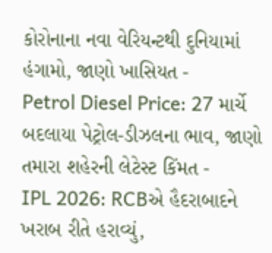કોરોનાના નવા વેરિયન્ટથી દુનિયામાં હંગામો, જાણો ખાસિયત -
Petrol Diesel Price: 27 માર્ચે બદલાયા પેટ્રોલ-ડીઝલના ભાવ, જાણો તમારા શહેરની લેટેસ્ટ કિંમત -
IPL 2026: RCBએ હૈદરાબાદને ખરાબ રીતે હરાવ્યું,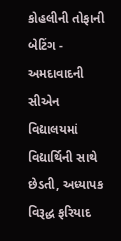કોહલીની તોફાની બેટિંગ -
અમદાવાદની સીએન વિદ્યાલયમાં વિદ્યાર્થિની સાથે છેડતી, અધ્યાપક વિરૂદ્ધ ફરિયાદ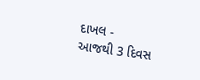દાખલ -
આજથી 3 દિવસ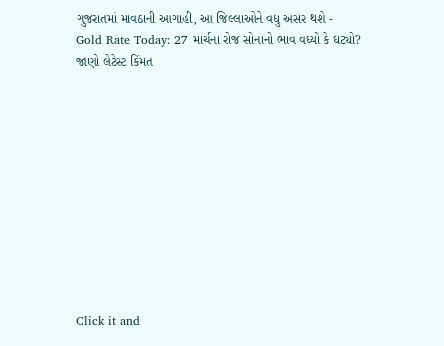ગુજરાતમાં માવઠાની આગાહી, આ જિલ્લાઓને વધુ અસર થશે -
Gold Rate Today: 27 માર્ચના રોજ સોનાનો ભાવ વધ્યો કે ઘટ્યો? જાણો લેટેસ્ટ કિંમત











Click it and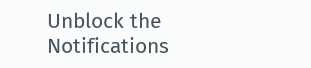Unblock the Notifications